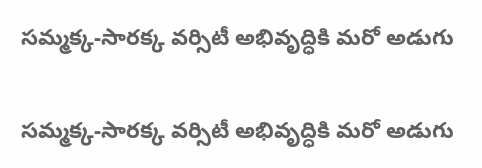సమ్మక్క-సారక్క వర్సిటీ అభివృద్ధికి మరో అడుగు

సమ్మక్క-సారక్క వర్సిటీ అభివృద్ధికి మరో అడుగు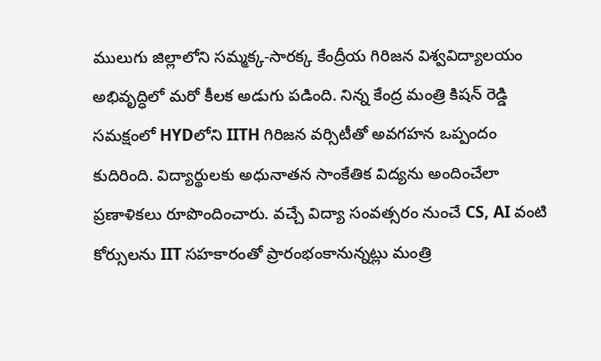ములుగు జిల్లాలోని సమ్మక్క-సారక్క కేంద్రీయ గిరిజన విశ్వవిద్యాలయం అభివృద్ధిలో మరో కీలక అడుగు పడింది. నిన్న కేంద్ర మంత్రి కిషన్ రెడ్డి సమక్షంలో HYDలోని IITH గిరిజన వర్సిటీతో అవగహన ఒప్పందం కుదిరింది. విద్యార్థులకు అధునాతన సాంకేతిక విద్యను అందించేలా ప్రణాళికలు రూపొందించారు. వచ్చే విద్యా సంవత్సరం నుంచే CS, AI వంటి కోర్సులను IIT సహకారంతో ప్రారంభంకానున్నట్లు మంత్రి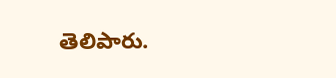తెలిపారు.